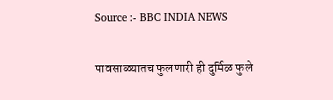Source :- BBC INDIA NEWS

पावसाळ्यातच फुलणारी ही दुर्मिळ फुले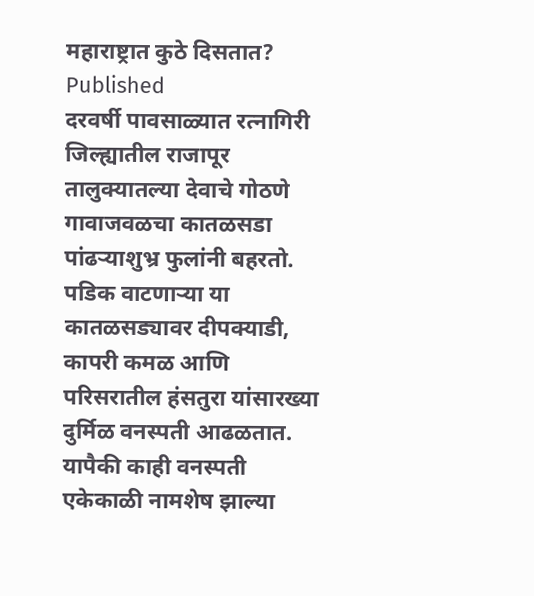महाराष्ट्रात कुठे दिसतात?
Published
दरवर्षी पावसाळ्यात रत्नागिरी जिल्ह्यातील राजापूर तालुक्यातल्या देवाचे गोठणे गावाजवळचा कातळसडा पांढऱ्याशुभ्र फुलांनी बहरतो. पडिक वाटणाऱ्या या कातळसड्यावर दीपक्याडी, कापरी कमळ आणि परिसरातील हंसतुरा यांसारख्या दुर्मिळ वनस्पती आढळतात.
यापैकी काही वनस्पती एकेकाळी नामशेष झाल्या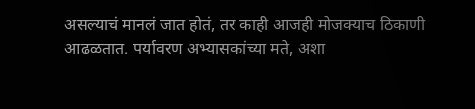असल्याचं मानलं जात होतं, तर काही आजही मोजक्याच ठिकाणी आढळतात. पर्यावरण अभ्यासकांच्या मते, अशा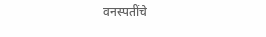वनस्पतींचे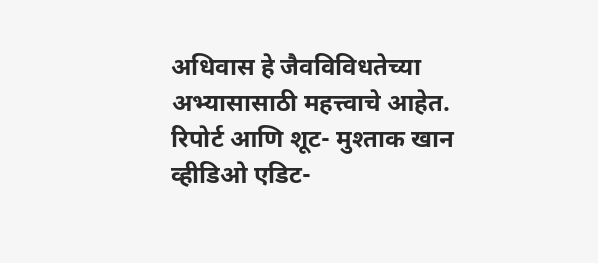अधिवास हे जैवविविधतेच्या अभ्यासासाठी महत्त्वाचे आहेत.
रिपोर्ट आणि शूट- मुश्ताक खान
व्हीडिओ एडिट-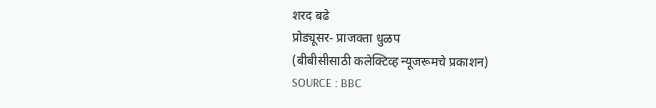शरद बढे
प्रोड्यूसर- प्राजक्ता धुळप
(बीबीसीसाठी कलेक्टिव्ह न्यूजरूमचे प्रकाशन)
SOURCE : BBC